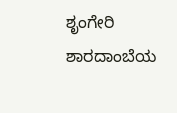ಶೃಂಗೇರಿ ಶಾರದಾಂಬೆಯ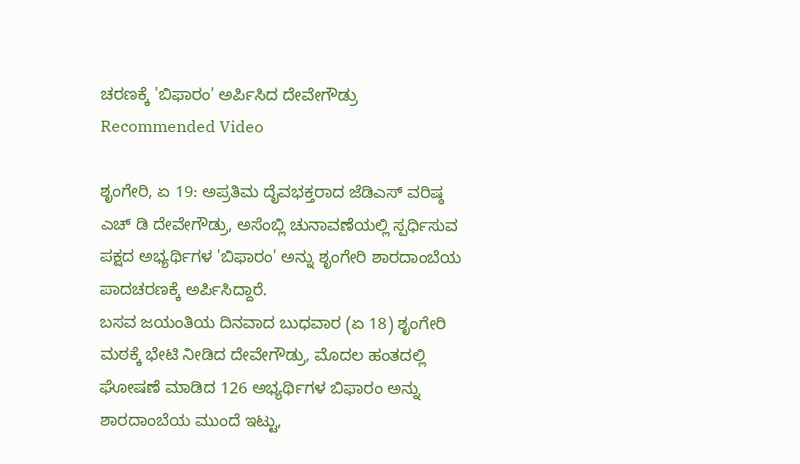ಚರಣಕ್ಕೆ 'ಬಿಫಾರಂ' ಅರ್ಪಿಸಿದ ದೇವೇಗೌಡ್ರು
Recommended Video

ಶೃಂಗೇರಿ, ಏ 19: ಅಪ್ರತಿಮ ದೈವಭಕ್ತರಾದ ಜೆಡಿಎಸ್ ವರಿಷ್ಠ ಎಚ್ ಡಿ ದೇವೇಗೌಡ್ರು, ಅಸೆಂಬ್ಲಿ ಚುನಾವಣೆಯಲ್ಲಿ ಸ್ಪರ್ಧಿಸುವ ಪಕ್ಷದ ಅಭ್ಯರ್ಥಿಗಳ 'ಬಿಫಾರಂ' ಅನ್ನು ಶೃಂಗೇರಿ ಶಾರದಾಂಬೆಯ ಪಾದಚರಣಕ್ಕೆ ಅರ್ಪಿಸಿದ್ದಾರೆ.
ಬಸವ ಜಯಂತಿಯ ದಿನವಾದ ಬುಧವಾರ (ಏ 18) ಶೃಂಗೇರಿ ಮಠಕ್ಕೆ ಭೇಟಿ ನೀಡಿದ ದೇವೇಗೌಡ್ರು, ಮೊದಲ ಹಂತದಲ್ಲಿ ಘೋಷಣೆ ಮಾಡಿದ 126 ಅಭ್ಯರ್ಥಿಗಳ ಬಿಫಾರಂ ಅನ್ನು ಶಾರದಾಂಬೆಯ ಮುಂದೆ ಇಟ್ಟು,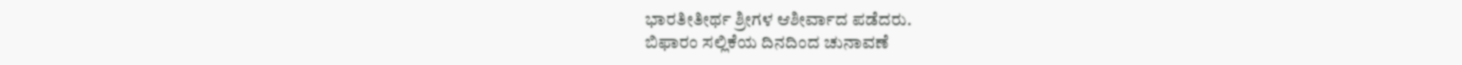ಭಾರತೀತೀರ್ಥ ಶ್ರೀಗಳ ಆಶೀರ್ವಾದ ಪಡೆದರು.
ಬಿಫಾರಂ ಸಲ್ಲಿಕೆಯ ದಿನದಿಂದ ಚುನಾವಣೆ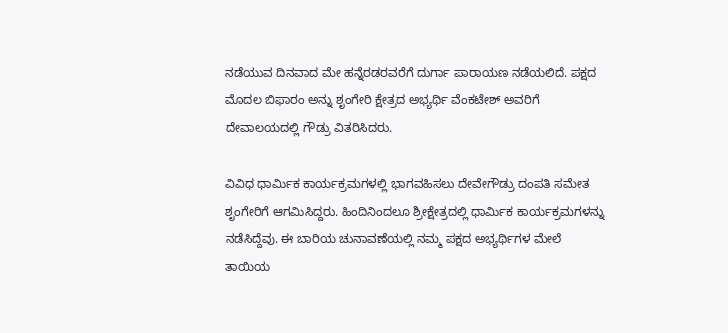ನಡೆಯುವ ದಿನವಾದ ಮೇ ಹನ್ನೆರಡರವರೆಗೆ ದುರ್ಗಾ ಪಾರಾಯಣ ನಡೆಯಲಿದೆ. ಪಕ್ಷದ ಮೊದಲ ಬಿಫಾರಂ ಅನ್ನು ಶೃಂಗೇರಿ ಕ್ಷೇತ್ರದ ಅಭ್ಯರ್ಥಿ ವೆಂಕಟೇಶ್ ಅವರಿಗೆ ದೇವಾಲಯದಲ್ಲಿ ಗೌಡ್ರು ವಿತರಿಸಿದರು.

ವಿವಿಧ ಧಾರ್ಮಿಕ ಕಾರ್ಯಕ್ರಮಗಳಲ್ಲಿ ಭಾಗವಹಿಸಲು ದೇವೇಗೌಡ್ರು ದಂಪತಿ ಸಮೇತ ಶೃಂಗೇರಿಗೆ ಆಗಮಿಸಿದ್ದರು. ಹಿಂದಿನಿಂದಲೂ ಶ್ರೀಕ್ಷೇತ್ರದಲ್ಲಿ ಧಾರ್ಮಿಕ ಕಾರ್ಯಕ್ರಮಗಳನ್ನು ನಡೆಸಿದ್ದೆವು. ಈ ಬಾರಿಯ ಚುನಾವಣೆಯಲ್ಲಿ ನಮ್ಮ ಪಕ್ಷದ ಅಭ್ಯರ್ಥಿಗಳ ಮೇಲೆ ತಾಯಿಯ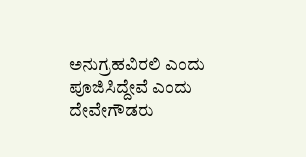ಅನುಗ್ರಹವಿರಲಿ ಎಂದು ಪೂಜಿಸಿದ್ದೇವೆ ಎಂದು ದೇವೇಗೌಡರು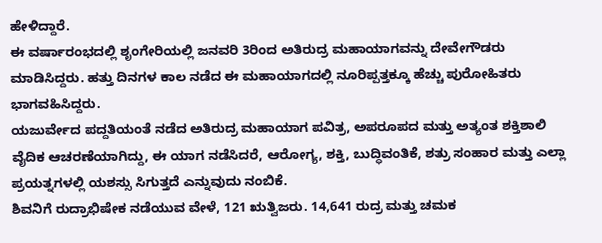ಹೇಳಿದ್ದಾರೆ.
ಈ ವರ್ಷಾರಂಭದಲ್ಲಿ ಶೃಂಗೇರಿಯಲ್ಲಿ ಜನವರಿ 3ರಿಂದ ಅತಿರುದ್ರ ಮಹಾಯಾಗವನ್ನು ದೇವೇಗೌಡರು ಮಾಡಿಸಿದ್ದರು. ಹತ್ತು ದಿನಗಳ ಕಾಲ ನಡೆದ ಈ ಮಹಾಯಾಗದಲ್ಲಿ ನೂರಿಪ್ಪತ್ತಕ್ಕೂ ಹೆಚ್ಚು ಪುರೋಹಿತರು ಭಾಗವಹಿಸಿದ್ದರು.
ಯಜುರ್ವೇದ ಪದ್ದತಿಯಂತೆ ನಡೆದ ಅತಿರುದ್ರ ಮಹಾಯಾಗ ಪವಿತ್ರ, ಅಪರೂಪದ ಮತ್ತು ಅತ್ಯಂತ ಶಕ್ತಿಶಾಲಿ ವೈದಿಕ ಆಚರಣೆಯಾಗಿದ್ದು, ಈ ಯಾಗ ನಡೆಸಿದರೆ, ಆರೋಗ್ಯ, ಶಕ್ತಿ, ಬುದ್ಧಿವಂತಿಕೆ, ಶತ್ರು ಸಂಹಾರ ಮತ್ತು ಎಲ್ಲಾ ಪ್ರಯತ್ನಗಳಲ್ಲಿ ಯಶಸ್ಸು ಸಿಗುತ್ತದೆ ಎನ್ನುವುದು ನಂಬಿಕೆ.
ಶಿವನಿಗೆ ರುದ್ರಾಭಿಷೇಕ ನಡೆಯುವ ವೇಳೆ, 121 ಋತ್ವಿಜರು. 14,641 ರುದ್ರ ಮತ್ತು ಚಮಕ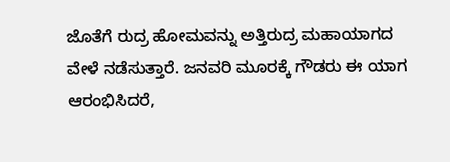ಜೊತೆಗೆ ರುದ್ರ ಹೋಮವನ್ನು ಅತ್ತಿರುದ್ರ ಮಹಾಯಾಗದ ವೇಳೆ ನಡೆಸುತ್ತಾರೆ. ಜನವರಿ ಮೂರಕ್ಕೆ ಗೌಡರು ಈ ಯಾಗ ಆರಂಭಿಸಿದರೆ,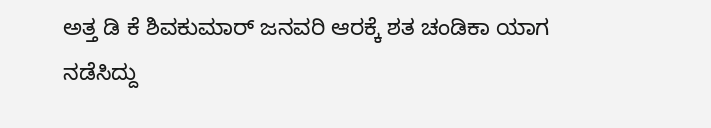ಅತ್ತ ಡಿ ಕೆ ಶಿವಕುಮಾರ್ ಜನವರಿ ಆರಕ್ಕೆ ಶತ ಚಂಡಿಕಾ ಯಾಗ ನಡೆಸಿದ್ದು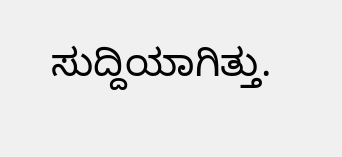ಸುದ್ದಿಯಾಗಿತ್ತು.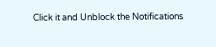Click it and Unblock the Notifications